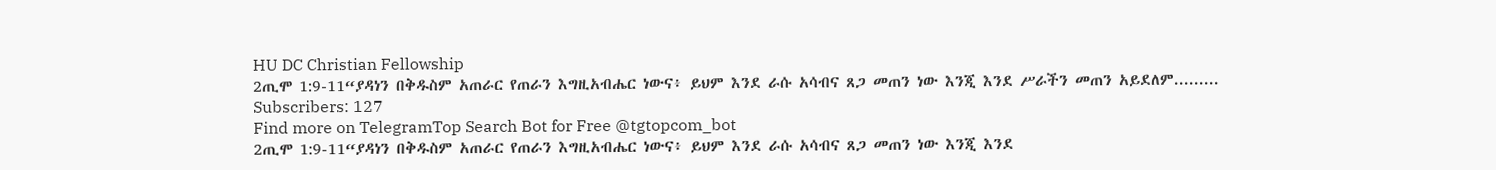HU DC Christian Fellowship
2ጢሞ 1:9-11“ያዳነን በቅዱስም አጠራር የጠራን እግዚአብሔር ነውና፥ ይህም እንደ ራሱ አሳብና ጸጋ መጠን ነው እንጂ እንደ ሥራችን መጠን አይደለም.........
Subscribers: 127
Find more on TelegramTop Search Bot for Free @tgtopcom_bot
2ጢሞ 1:9-11“ያዳነን በቅዱስም አጠራር የጠራን እግዚአብሔር ነውና፥ ይህም እንደ ራሱ አሳብና ጸጋ መጠን ነው እንጂ እንደ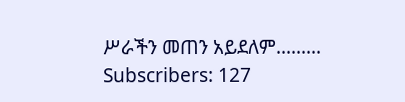ሥራችን መጠን አይደለም.........
Subscribers: 127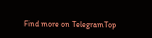Find more on TelegramTop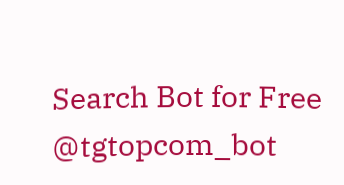Search Bot for Free @tgtopcom_bot